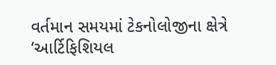વર્તમાન સમયમાં ટેકનોલોજીના ક્ષેત્રે ‘આર્ટિફિશિયલ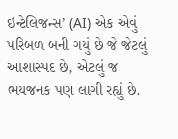ઇન્ટેલિજન્સ’ (AI) એક એવું પરિબળ બની ગયું છે જે જેટલું આશાસ્પદ છે, એટલું જ ભયજનક પણ લાગી રહ્યું છે.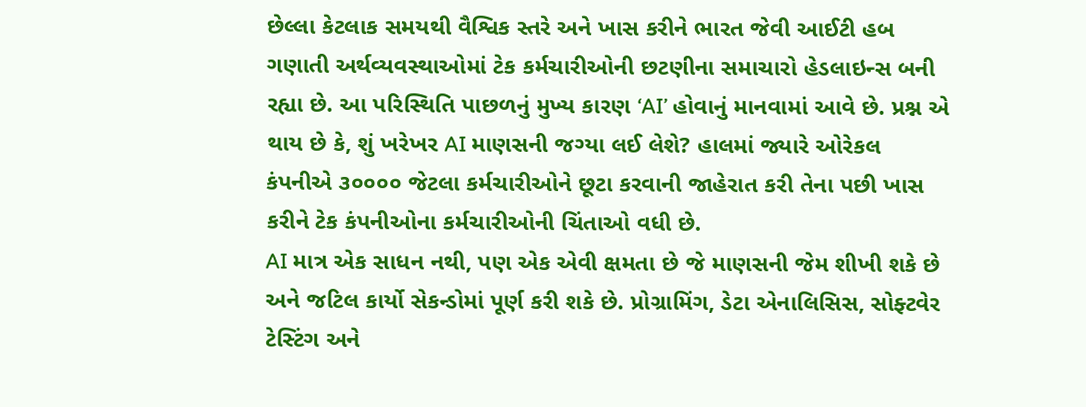છેલ્લા કેટલાક સમયથી વૈશ્વિક સ્તરે અને ખાસ કરીને ભારત જેવી આઈટી હબ ગણાતી અર્થવ્યવસ્થાઓમાં ટેક કર્મચારીઓની છટણીના સમાચારો હેડલાઇન્સ બની રહ્યા છે. આ પરિસ્થિતિ પાછળનું મુખ્ય કારણ ‘AI’ હોવાનું માનવામાં આવે છે. પ્રશ્ન એ થાય છે કે, શું ખરેખર AI માણસની જગ્યા લઈ લેશે? હાલમાં જ્યારે ઓરેકલ કંપનીએ ૩૦૦૦૦ જેટલા કર્મચારીઓને છૂટા કરવાની જાહેરાત કરી તેના પછી ખાસ કરીને ટેક કંપનીઓના કર્મચારીઓની ચિંતાઓ વધી છે.
AI માત્ર એક સાધન નથી, પણ એક એવી ક્ષમતા છે જે માણસની જેમ શીખી શકે છે અને જટિલ કાર્યો સેકન્ડોમાં પૂર્ણ કરી શકે છે. પ્રોગ્રામિંગ, ડેટા એનાલિસિસ, સોફ્ટવેર ટેસ્ટિંગ અને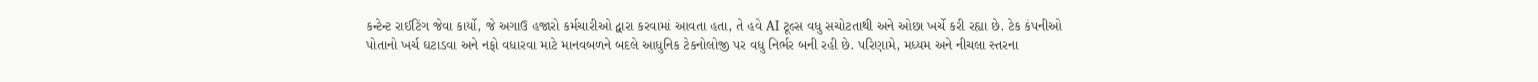કન્ટેન્ટ રાઈટિંગ જેવા કાર્યો, જે અગાઉ હજારો કર્મચારીઓ દ્વારા કરવામાં આવતા હતા, તે હવે AI ટૂલ્સ વધુ સચોટતાથી અને ઓછા ખર્ચે કરી રહ્યા છે. ટેક કંપનીઓ પોતાનો ખર્ચ ઘટાડવા અને નફો વધારવા માટે માનવબળને બદલે આધુનિક ટેકનોલોજી પર વધુ નિર્ભર બની રહી છે. પરિણામે, મધ્યમ અને નીચલા સ્તરના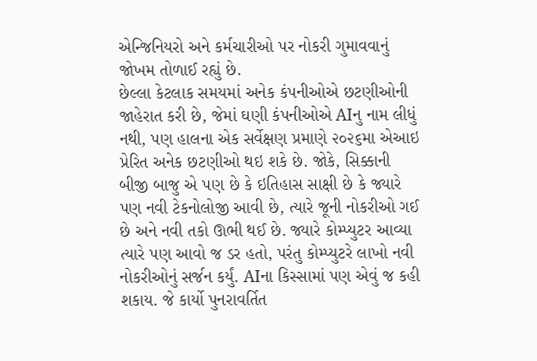એન્જિનિયરો અને કર્મચારીઓ પર નોકરી ગુમાવવાનું જોખમ તોળાઈ રહ્યું છે.
છેલ્લા કેટલાક સમયમાં અનેક કંપનીઓએ છટણીઓની જાહેરાત કરી છે, જેમાં ઘણી કંપનીઓએ AIનુ નામ લીધું નથી, પણ હાલના એક સર્વેક્ષણ પ્રમાણે ૨૦૨૬મા એઆઇ પ્રેરિત અનેક છટણીઓ થઇ શકે છે. જોકે, સિક્કાની બીજી બાજુ એ પણ છે કે ઇતિહાસ સાક્ષી છે કે જ્યારે પણ નવી ટેકનોલોજી આવી છે, ત્યારે જૂની નોકરીઓ ગઈ છે અને નવી તકો ઊભી થઈ છે. જ્યારે કોમ્પ્યુટર આવ્યા ત્યારે પણ આવો જ ડર હતો, પરંતુ કોમ્પ્યુટરે લાખો નવી નોકરીઓનું સર્જન કર્યું. AIના કિસ્સામાં પણ એવું જ કહી શકાય. જે કાર્યો પુનરાવર્તિત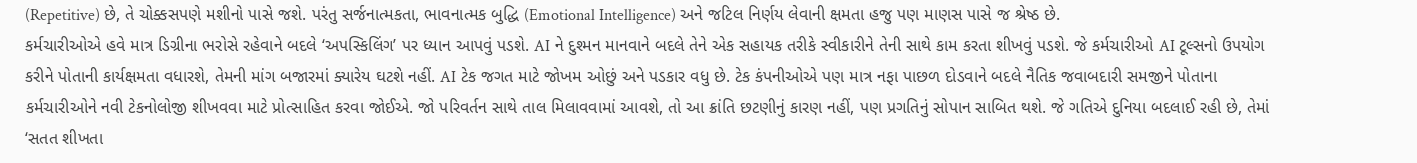(Repetitive) છે, તે ચોક્કસપણે મશીનો પાસે જશે. પરંતુ સર્જનાત્મકતા, ભાવનાત્મક બુદ્ધિ (Emotional Intelligence) અને જટિલ નિર્ણય લેવાની ક્ષમતા હજુ પણ માણસ પાસે જ શ્રેષ્ઠ છે.
કર્મચારીઓએ હવે માત્ર ડિગ્રીના ભરોસે રહેવાને બદલે ‘અપસ્કિલિંગ’ પર ધ્યાન આપવું પડશે. AI ને દુશ્મન માનવાને બદલે તેને એક સહાયક તરીકે સ્વીકારીને તેની સાથે કામ કરતા શીખવું પડશે. જે કર્મચારીઓ AI ટૂલ્સનો ઉપયોગ કરીને પોતાની કાર્યક્ષમતા વધારશે, તેમની માંગ બજારમાં ક્યારેય ઘટશે નહીં. AI ટેક જગત માટે જોખમ ઓછું અને પડકાર વધુ છે. ટેક કંપનીઓએ પણ માત્ર નફા પાછળ દોડવાને બદલે નૈતિક જવાબદારી સમજીને પોતાના કર્મચારીઓને નવી ટેકનોલોજી શીખવવા માટે પ્રોત્સાહિત કરવા જોઈએ. જો પરિવર્તન સાથે તાલ મિલાવવામાં આવશે, તો આ ક્રાંતિ છટણીનું કારણ નહીં, પણ પ્રગતિનું સોપાન સાબિત થશે. જે ગતિએ દુનિયા બદલાઈ રહી છે, તેમાં ‘સતત શીખતા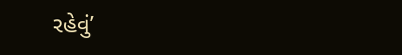રહેવું’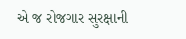એ જ રોજગાર સુરક્ષાની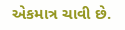એકમાત્ર ચાવી છે.